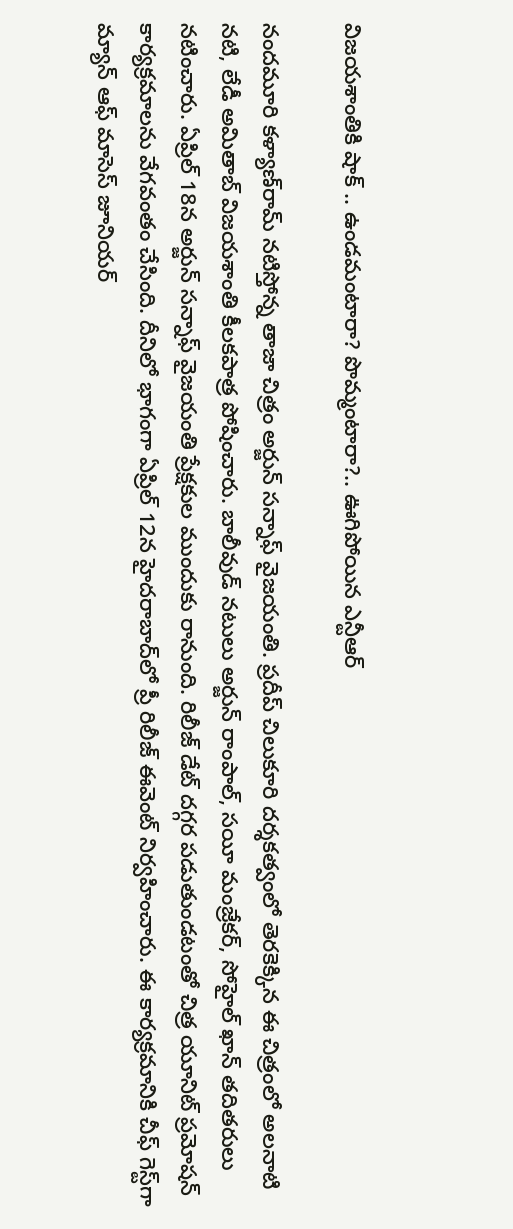విజయశాంతి‌కి షాక్ .. ఉండమంటారా? పొమ్మంటారా?.. ఊగిపోయిన ఎన్టీఆర్

నందమూరి కళ్యాణ్‌రామ్ నటిస్తోన్న తాజా చిత్రం అర్జున్ సన్నాఫ్ వైజయంతి. ప్రదీప్ చిలుకూరి దర్శకత్వంలో తెరకెక్కిన ఈ చిత్రంలో అలనాటి నటి, లేడీ అమితాబ్ విజయశాంతి కీలకపాత్ర పోషించారు. బాలీవుడ్ నటులు అర్జున్ రాంపాల్, సయీ మంజ్రేకర్, సోహైల్ ఖాన్ తదితరులు నటించారు. ఏప్రిల్ 18న అర్జున్ సన్నాఫ్ వైజయంతి ప్రేక్షకుల ముందుకు రానుంది. రిలీజ్ డేట్ దగ్గర పడుతుండటంతో చిత్ర యూనిట్ ప్రమోషన్ కార్యక్రమాలను వేగవంతం చేసింది. దీనిలో భాగంగా ఏప్రిల్ 12న హైదరాబాద్‌లో ప్రీ రిలీజ్ ఈవెంట్ నిర్వహించారు. ఈ కార్యక్రమానికి చీఫ్ గెస్ట్‌గా మ్యాన్ ఆఫ్ మాసెస్ జూనియర్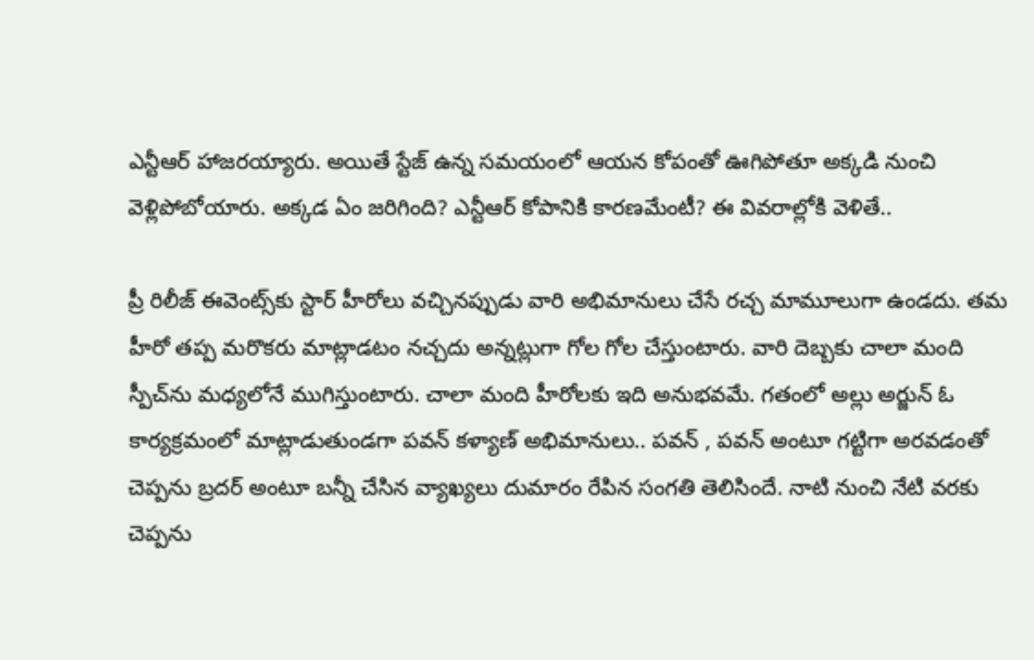ఎన్టీఆర్ హాజరయ్యారు. అయితే స్టేజ్‌ ఉన్న సమయంలో ఆయన కోపంతో ఊగిపోతూ అక్కడి నుంచి వెళ్లిపోబోయారు. అక్కడ ఏం జరిగింది? ఎన్టీఆర్ కోపానికి కారణమేంటీ? ఈ వివరాల్లోకి వెళితే..

ప్రీ రిలీజ్ ఈవెంట్స్‌కు స్టార్ హీరోలు వచ్చినప్పుడు వారి అభిమానులు చేసే రచ్చ మామూలుగా ఉండదు. తమ హీరో తప్ప మరొకరు మాట్లాడటం నచ్చదు అన్నట్లుగా గోల గోల చేస్తుంటారు. వారి దెబ్బకు చాలా మంది స్పీచ్‌ను మధ్యలోనే ముగిస్తుంటారు. చాలా మంది హీరోలకు ఇది అనుభవమే. గతంలో అల్లు అర్జున్ ఓ కార్యక్రమంలో మాట్లాడుతుండగా పవన్ కళ్యాణ్ అభిమానులు.. పవన్ , పవన్ అంటూ గట్టిగా అరవడంతో చెప్పను బ్రదర్ అంటూ బన్నీ చేసిన వ్యాఖ్యలు దుమారం రేపిన సంగతి తెలిసిందే. నాటి నుంచి నేటి వరకు చెప్పను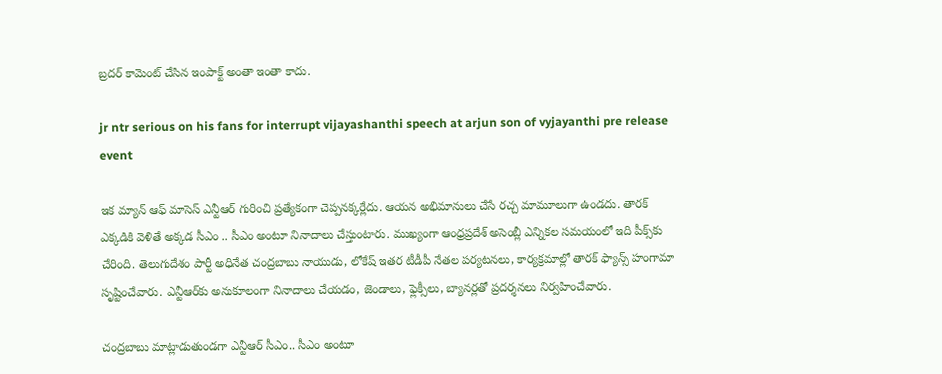బ్రదర్ కామెంట్ చేసిన ఇంపాక్ట్ అంతా ఇంతా కాదు.

jr ntr serious on his fans for interrupt vijayashanthi speech at arjun son of vyjayanthi pre release event

ఇక మ్యాన్ ఆఫ్ మాసెస్ ఎన్టీఆర్ గురించి ప్రత్యేకంగా చెప్పనక్కర్లేదు. ఆయన అభిమానులు చేసే రచ్చ మామూలుగా ఉండదు. తారక్ ఎక్కడికి వెళితే అక్కడ సీఎం .. సీఎం అంటూ నినాదాలు చేస్తుంటారు. ముఖ్యంగా ఆంధ్రప్రదేశ్ అసెంబ్లీ ఎన్నికల సమయంలో ఇది పీక్స్‌కు చేరింది. తెలుగుదేశం పార్టీ అధినేత చంద్రబాబు నాయుడు, లోకేష్ ఇతర టీడీపీ నేతల పర్యటనలు, కార్యక్రమాల్లో తారక్ ఫ్యాన్స్ హంగామా సృష్టించేవారు. ఎన్టీఆర్‌కు అనుకూలంగా నినాదాలు చేయడం, జెండాలు, ఫ్లెక్సీలు, బ్యానర్లతో ప్రదర్శనలు నిర్వహించేవారు.

చంద్రబాబు మాట్లాడుతుండగా ఎన్టీఆర్ సీఎం.. సీఎం అంటూ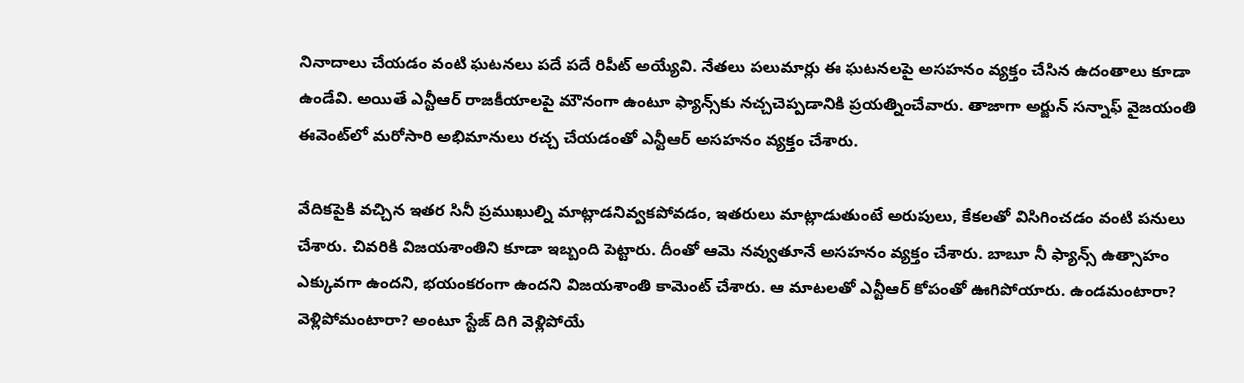నినాదాలు చేయడం వంటి ఘటనలు పదే పదే రిపీట్ అయ్యేవి. నేతలు పలుమార్లు ఈ ఘటనలపై అసహనం వ్యక్తం చేసిన ఉదంతాలు కూడా ఉండేవి. అయితే ఎన్టీఆర్ రాజకీయాలపై మౌనంగా ఉంటూ ఫ్యాన్స్‌కు నచ్చచెప్పడానికి ప్రయత్నించేవారు. తాజాగా అర్జున్ సన్నాఫ్ వైజయంతి ఈవెంట్‌లో మరోసారి అభిమానులు రచ్చ చేయడంతో ఎన్టీఆర్ అసహనం వ్యక్తం చేశారు.

వేదికపైకి వచ్చిన ఇతర సినీ ప్రముఖుల్ని మాట్లాడనివ్వకపోవడం, ఇతరులు మాట్లాడుతుంటే అరుపులు, కేకలతో విసిగించడం వంటి పనులు చేశారు. చివరికి విజయశాంతిని కూడా ఇబ్బంది పెట్టారు. దీంతో ఆమె నవ్వుతూనే అసహనం వ్యక్తం చేశారు. బాబూ నీ ఫ్యాన్స్ ఉత్సాహం ఎక్కువగా ఉందని, భయంకరంగా ఉందని విజయశాంతి కామెంట్ చేశారు. ఆ మాటలతో ఎన్టీఆర్ కోపంతో ఊగిపోయారు. ఉండమంటారా? వెళ్లిపోమంటారా? అంటూ స్టేజ్ దిగి వెళ్లిపోయే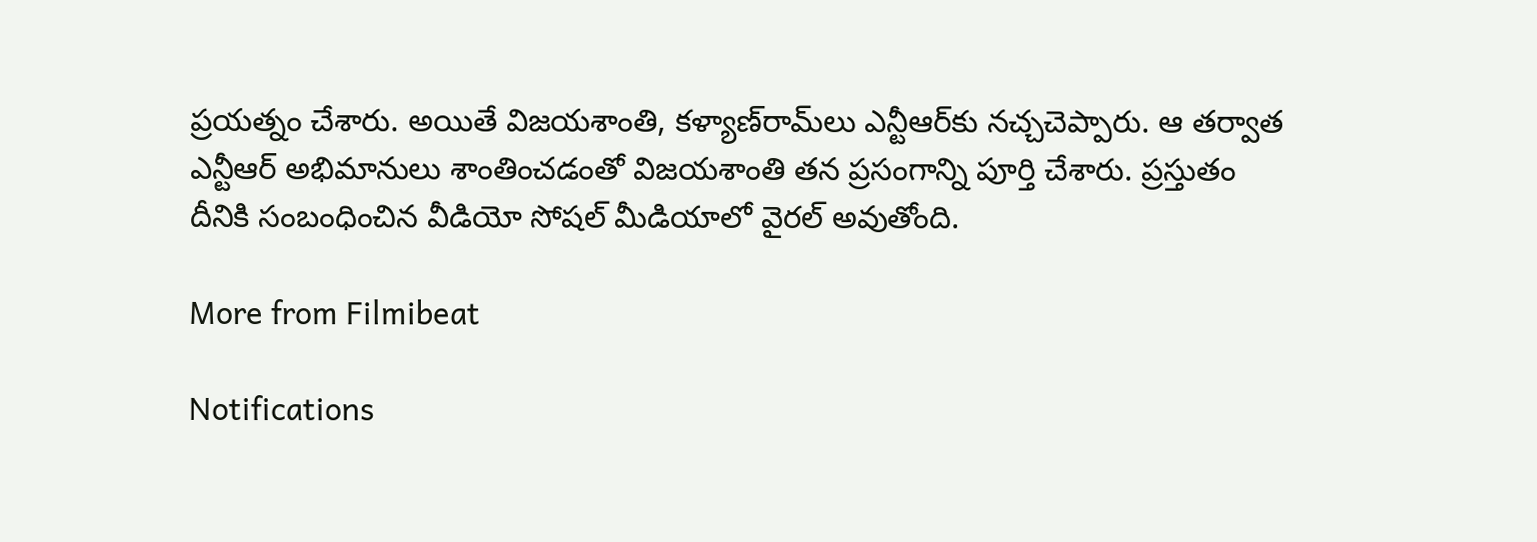ప్రయత్నం చేశారు. అయితే విజయశాంతి, కళ్యాణ్‌రామ్‌లు ఎన్టీఆర్‌కు నచ్చచెప్పారు. ఆ తర్వాత ఎన్టీఆర్ అభిమానులు శాంతించడంతో విజయశాంతి తన ప్రసంగాన్ని పూర్తి చేశారు. ప్రస్తుతం దీనికి సంబంధించిన వీడియో సోషల్ మీడియాలో వైరల్ అవుతోంది.

More from Filmibeat

Notifications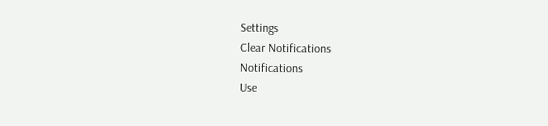Settings
Clear Notifications
Notifications
Use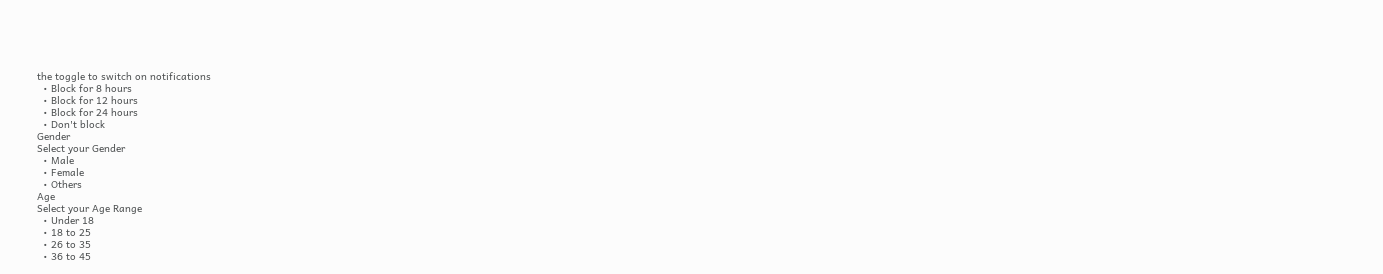the toggle to switch on notifications
  • Block for 8 hours
  • Block for 12 hours
  • Block for 24 hours
  • Don't block
Gender
Select your Gender
  • Male
  • Female
  • Others
Age
Select your Age Range
  • Under 18
  • 18 to 25
  • 26 to 35
  • 36 to 45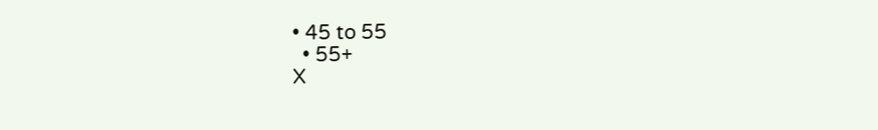• 45 to 55
  • 55+
X